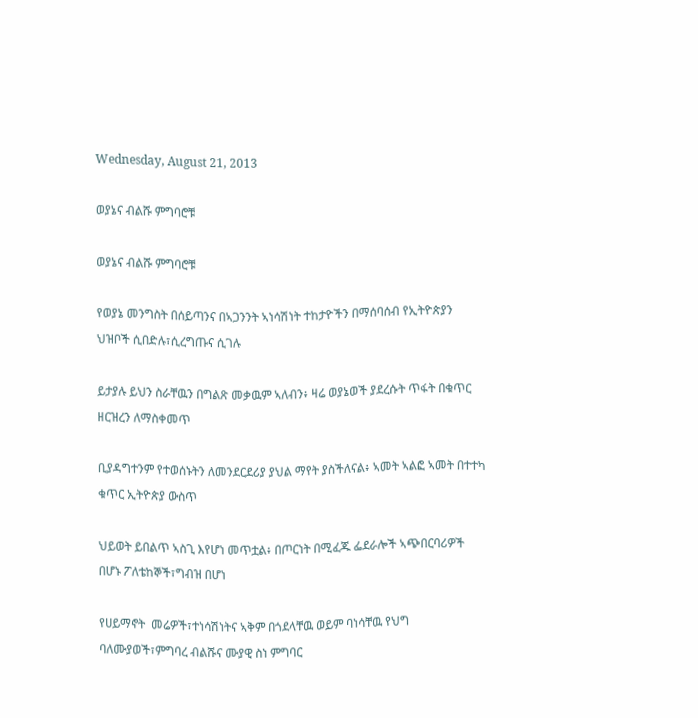Wednesday, August 21, 2013

ወያኔና ብልሹ ምግባሮቹ

ወያኔና ብልሹ ምግባሮቹ

የወያኔ መንግስት በሰይጣንና በኣጋንንት ኣነሳሽነት ተከታዮችን በማሰባሰብ የኢትዮጵያን ህዝቦች ሲበድሉ፣ሲረግጡና ሲገሉ

ይታያሉ ይህን ስራቸዉን በግልጽ መቃዉም ኣለብን፥ ዛሬ ወያኔወች ያደረሱት ጥፋት በቁጥር ዘርዝረን ለማስቀመጥ

ቢያዳግተንም የተወሰኑትን ለመንደርደሪያ ያህል ማየት ያስችለናል፥ ኣመት ኣልፎ ኣመት በተተካ ቁጥር ኢትዮጵያ ውስጥ

ህይወት ይበልጥ ኣስጊ እየሆነ መጥቷል፥ በጦርነት በሚፈጁ ፌደራሎች ኣጭበርባሪዎች በሆኑ ፖለቴከኞች፣ግብዝ በሆነ

የሀይማኖት  መሬዎች፣ተነሳሽነትና ኣቅም በጎደላቸዉ ወይም ባነሳቸዉ የህግ ባለሙያወች፣ምግባረ ብልሹና ሙያዊ ስነ ምግባር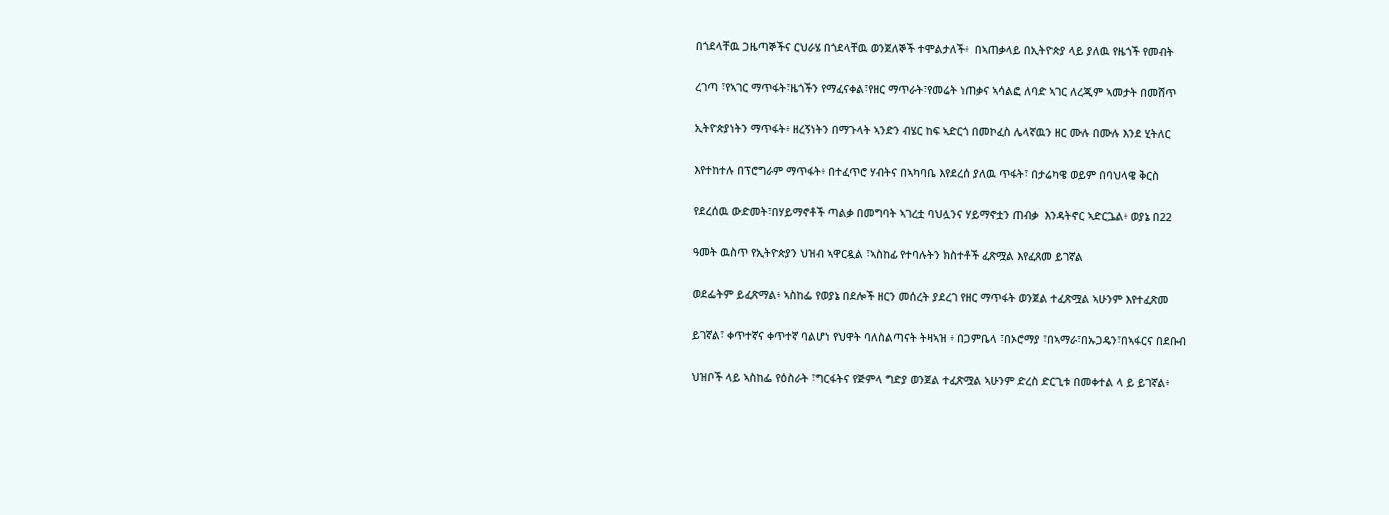በጎደላቸዉ ጋዜጣኞችና ርህራሄ በጎደላቸዉ ወንጀለኞች ተሞልታለች፥  በኣጠቃላይ በኢትዮጵያ ላይ ያለዉ የዜጎች የመብት

ረገጣ ፣የኣገር ማጥፋት፣ዜጎችን የማፈናቀል፣የዘር ማጥራት፣የመሬት ነጠቃና ኣሳልፎ ለባድ ኣገር ለረጂም ኣመታት በመሸጥ

ኢትዮጵያነትን ማጥፋት፥ ዘረኝነትን በማጉላት ኣንድን ብሄር ከፍ ኣድርጎ በመኮፈስ ሌላኛዉን ዘር ሙሉ በሙሉ እንደ ሂትለር

እየተከተሉ በፕሮግራም ማጥፋት፥ በተፈጥሮ ሃብትና በኣካባቤ እየደረሰ ያለዉ ጥፋት፣ በታሬካዌ ወይም በባህላዌ ቅርስ

የደረሰዉ ውድመት፣በሃይማኖቶች ጣልቃ በመግባት ኣገረቷ ባህሏንና ሃይማኖቷን ጠብቃ  እንዳትኖር ኣድርጔል፥ ወያኔ በ22

ዓመት ዉስጥ የኢትዮጵያን ህዝብ ኣዋርዷል ፣ኣስከፊ የተባሉትን ክስተቶች ፈጽሟል እየፈጸመ ይገኛል

ወደፌትም ይፈጽማል፥ ኣስከፌ የወያኔ በደሎች ዘርን መሰረት ያደረገ የዘር ማጥፋት ወንጀል ተፈጽሟል ኣሁንም እየተፈጽመ

ይገኛል፣ ቀጥተኛና ቀጥተኛ ባልሆነ የህዋት ባለስልጣናት ትዛኣዝ ፥ በጋምቤላ ፣በኦሮማያ ፣በኣማራ፣በኡጋዴን፣በኣፋርና በደቡብ

ህዝቦች ላይ ኣስከፌ የዕስራት ፣ግርፋትና የጅምላ ግድያ ወንጀል ተፈጽሟል ኣሁንም ድረስ ድርጊቱ በመቀተል ላ ይ ይገኛል፥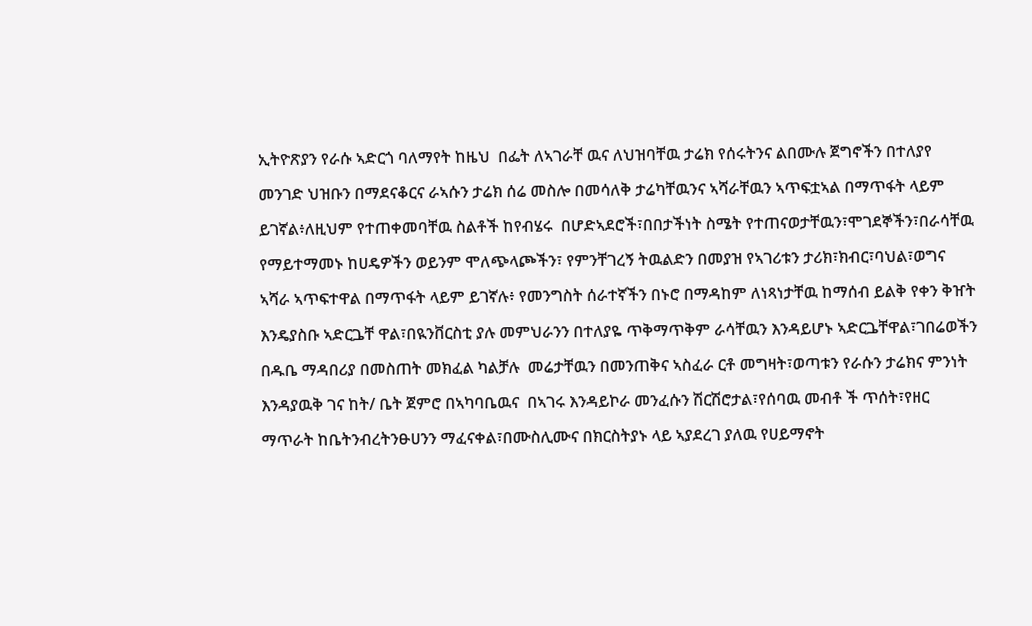ኢትዮጽያን የራሱ ኣድርጎ ባለማየት ከዜህ  በፌት ለኣገራቸ ዉና ለህዝባቸዉ ታሬክ የሰሩትንና ልበሙሉ ጀግኖችን በተለያየ

መንገድ ህዝቡን በማደናቆርና ራኣሱን ታሬክ ሰሬ መስሎ በመሳለቅ ታሬካቸዉንና ኣሻራቸዉን ኣጥፍቷኣል በማጥፋት ላይም

ይገኛል፥ለዚህም የተጠቀመባቸዉ ስልቶች ከየብሄሩ  በሆድኣደሮች፣በበታችነት ስሜት የተጠናወታቸዉን፣ሞገደኞችን፣በራሳቸዉ

የማይተማመኑ ከሀዴዎችን ወይንም ሞለጭላጮችን፣ የምንቸገረኝ ትዉልድን በመያዝ የኣገሪቱን ታሪክ፣ክብር፣ባህል፣ወግና

ኣሻራ ኣጥፍተዋል በማጥፋት ላይም ይገኛሉ፥ የመንግስት ሰራተኛችን በኑሮ በማዳከም ለነጻነታቸዉ ከማሰብ ይልቅ የቀን ቅዠት

እንዴያስቡ ኣድርጔቸ ዋል፣በዪንቨርስቲ ያሉ መምህራንን በተለያዬ ጥቅማጥቅም ራሳቸዉን እንዳይሆኑ ኣድርጔቸዋል፣ገበሬወችን

በዱቤ ማዳበሪያ በመስጠት መክፈል ካልቻሉ  መሬታቸዉን በመንጠቅና ኣስፈራ ርቶ መግዛት፣ወጣቱን የራሱን ታሬክና ምንነት

እንዳያዉቅ ገና ከት/ ቤት ጀምሮ በኣካባቤዉና  በኣገሩ እንዳይኮራ መንፈሱን ሽርሽሮታል፣የሰባዉ መብቶ ች ጥሰት፣የዘር

ማጥራት ከቤትንብረትንፁሀንን ማፈናቀል፣በሙስሊሙና በክርስትያኑ ላይ ኣያደረገ ያለዉ የሀይማኖት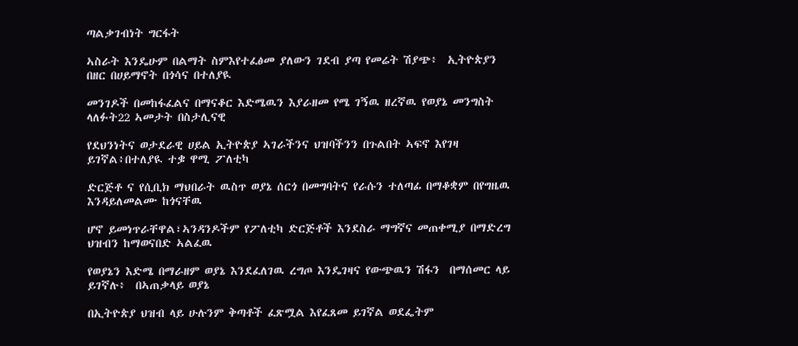ጣልቃገብነት ግርፋት

ኣስራት እንዴሁም በልማት ስምእየተፈፅመ ያለውን ገደብ ያጣ የመሬት ሽያጭ፥  ኢትዮጵያን በዘር በሀይማኖት በጎሳና በተለያዪ

መንገዶች በመከፋፈልና በማናቆር እድሜዉን እያራዘመ የሜ ገኝዉ ዘረኛዉ የወያኔ መንግስት ላለፉት22 ኣመታት በስታሊናዊ

የደህንነትና ወታደራዊ ሀይል ኢትዮጵያ ኣገራችንና ህዝባችንን በጉልበት ኣፍኖ እየገዛ ይገኛል፥በተለያዪ ተቌ ዋሚ ፖለቲካ

ድርጅቶ ና የሲቢክ ማህበራት ዉስጥ ወያኔ ሰርጎ በመግባትና የራሱን ተለጣፊ በማቆቋም በየግዜዉ እንዳይለመልሙ ከጎናቸዉ

ሆኖ ይመነጥራቸዋል፣ኣንዳንዶችም የፖለቲካ ድርጅቶች እንደስራ ማግኛና መጠቀሚያ በማድረግ ህዝብን ከማወናበድ ኣልፈዉ

የወያኔን እድሜ በማራዘም ወያኔ እንደፈለገዉ ረግጦ እንዴገዛና የውጭዉን ሽፋን  በማሰመር ላይ ይገኛሉ፥  በኣጠቃላይ ወያኔ

በኢትዮጵያ ህዝብ ላይ ሁሉንም ቅጣቶች ፈጽሟል እየፈጸመ ይገኛል ወደፌትም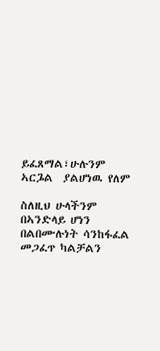ይፈጸማል፣ሁሉንም ኣርጔል  ያልሆነዉ የለም

ስለዚህ ሁላችንም በኣንድላይ ሆነን በልበሙሉነት ሳንከፋፈል መጋፈጥ ካልቻልን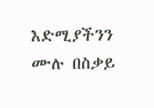እድሚያችንን ሙሉ በስቃይ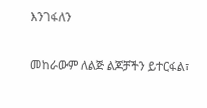እንገፋለን

መከራውም ለልጅ ልጆቻችን ይተርፋል፣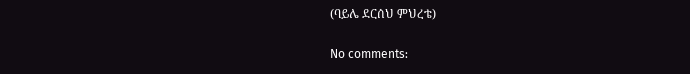(ባይሌ ደርሰህ ምህረቴ)

No comments: